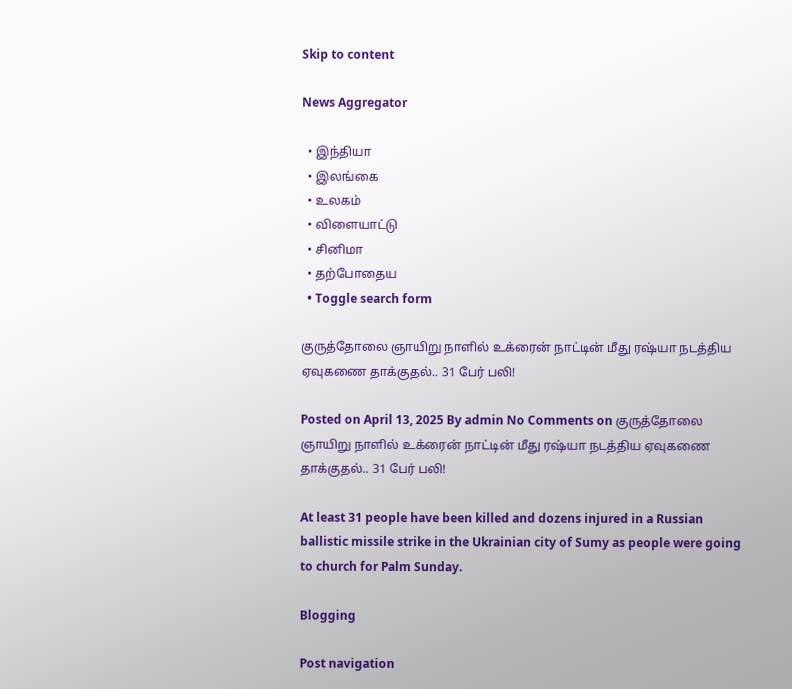Skip to content

News Aggregator

  • இந்தியா
  • இலங்கை
  • உலகம்
  • விளையாட்டு
  • சினிமா
  • தற்போதைய
  • Toggle search form

குருத்தோலை ஞாயிறு நாளில் உக்ரைன் நாட்டின் மீது ரஷ்யா நடத்திய ஏவுகணை தாக்குதல்.. 31 பேர் பலி!

Posted on April 13, 2025 By admin No Comments on குருத்தோலை ஞாயிறு நாளில் உக்ரைன் நாட்டின் மீது ரஷ்யா நடத்திய ஏவுகணை தாக்குதல்.. 31 பேர் பலி!

At least 31 people have been killed and dozens injured in a Russian ballistic missile strike in the Ukrainian city of Sumy as people were going to church for Palm Sunday.

Blogging

Post navigation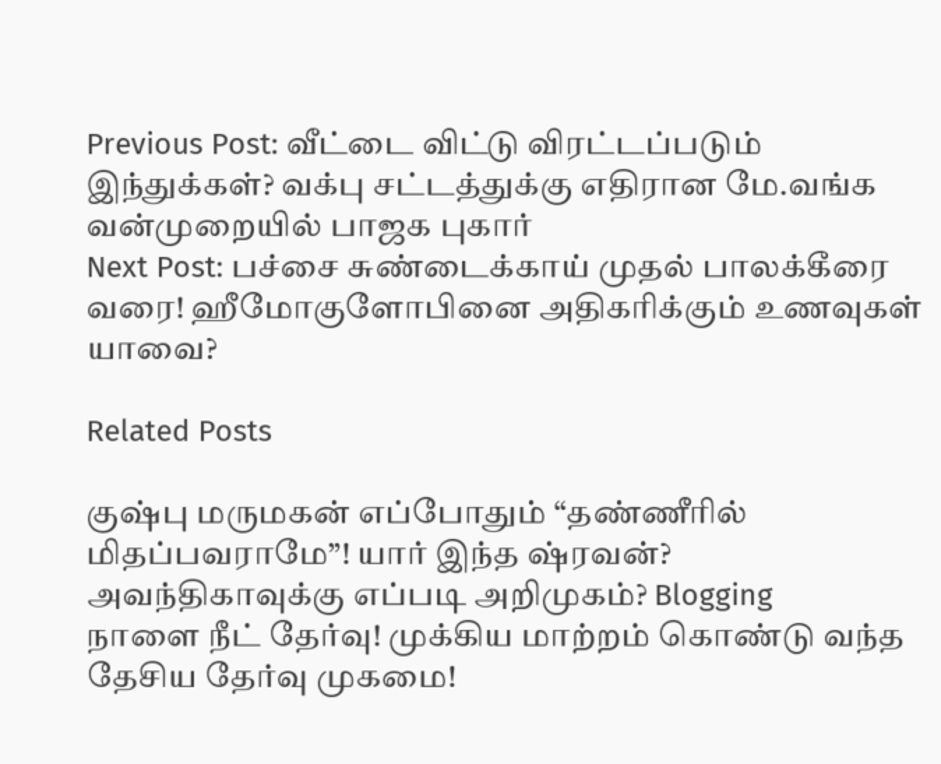Previous Post: வீட்டை விட்டு விரட்டப்படும் இந்துக்கள்? வக்பு சட்டத்துக்கு எதிரான மே.வங்க வன்முறையில் பாஜக புகார்
Next Post: பச்சை சுண்டைக்காய் முதல் பாலக்கீரை வரை! ஹீமோகுளோபினை அதிகரிக்கும் உணவுகள் யாவை?

Related Posts

குஷ்பு மருமகன் எப்போதும் “தண்ணீரில் மிதப்பவராமே”! யார் இந்த ஷ்ரவன்? அவந்திகாவுக்கு எப்படி அறிமுகம்? Blogging
நாளை நீட் தேர்வு! முக்கிய மாற்றம் கொண்டு வந்த தேசிய தேர்வு முகமை!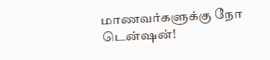மாணவர்களுக்கு நோ டென்ஷன்!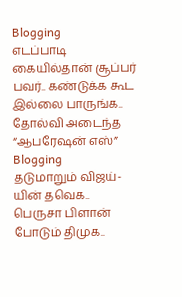Blogging
எடப்பாடி கையில்தான் சூப்பர் பவர்.. கண்டுக்க கூட இல்லை பாருங்க.. தோல்வி அடைந்த “ஆபரேஷன் எஸ்” Blogging
தடுமாறும் விஜய்-யின் தவெக.. பெருசா பிளான் போடும் திமுக..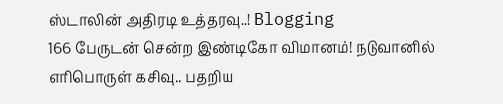ஸ்டாலின் அதிரடி உத்தரவு..! Blogging
166 பேருடன் சென்ற இண்டிகோ விமானம்! நடுவானில் எரிபொருள் கசிவு.. பதறிய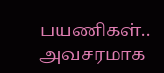பயணிகள்.. அவசரமாக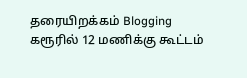தரையிறக்கம் Blogging
கரூரில் 12 மணிக்கு கூட்டம்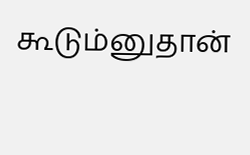கூடும்னுதான்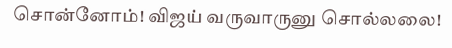சொன்னோம்! விஜய் வருவாருனு சொல்லலை!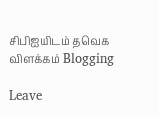சிபிஐயிடம் தவெக விளக்கம் Blogging

Leave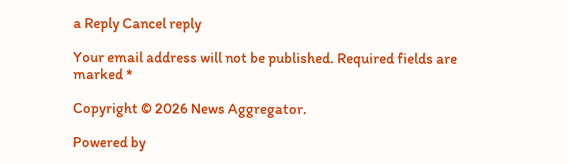a Reply Cancel reply

Your email address will not be published. Required fields are marked *

Copyright © 2026 News Aggregator.

Powered by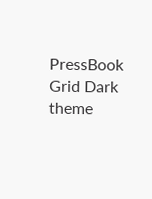PressBook Grid Dark theme